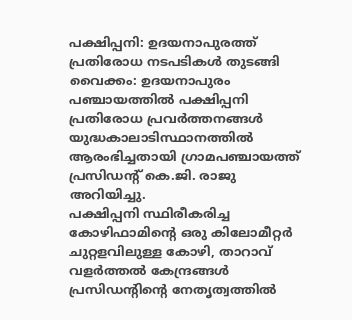പക്ഷിപ്പനി: ഉദയനാപുരത്ത് പ്രതിരോധ നടപടികൾ തുടങ്ങി
വൈക്കം: ഉദയനാപുരം പഞ്ചായത്തിൽ പക്ഷിപ്പനി പ്രതിരോധ പ്രവർത്തനങ്ങൾ യുദ്ധകാലാടിസ്ഥാനത്തിൽ ആരംഭിച്ചതായി ഗ്രാമപഞ്ചായത്ത് പ്രസിഡൻ്റ് കെ.ജി. രാജു അറിയിച്ചു.
പക്ഷിപ്പനി സ്ഥിരീകരിച്ച കോഴിഫാമിൻ്റെ ഒരു കിലോമീറ്റർ ചുറ്റളവിലുള്ള കോഴി, താറാവ് വളർത്തൽ കേന്ദ്രങ്ങൾ പ്രസിഡൻ്റിൻ്റെ നേതൃത്വത്തിൽ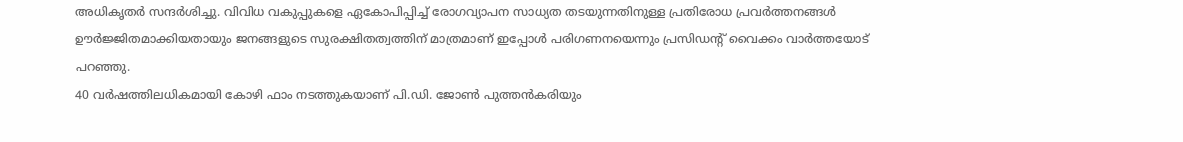അധികൃതർ സന്ദർശിച്ചു. വിവിധ വകുപ്പുകളെ ഏകോപിപ്പിച്ച് രോഗവ്യാപന സാധ്യത തടയുന്നതിനുള്ള പ്രതിരോധ പ്രവർത്തനങ്ങൾ ഊർജ്ജിതമാക്കിയതായും ജനങ്ങളുടെ സുരക്ഷിതത്വത്തിന് മാത്രമാണ് ഇപ്പോൾ പരിഗണനയെന്നും പ്രസിഡൻ്റ് വൈക്കം വാർത്തയോട് പറഞ്ഞു.
40 വർഷത്തിലധികമായി കോഴി ഫാം നടത്തുകയാണ് പി.ഡി. ജോൺ പുത്തൻകരിയും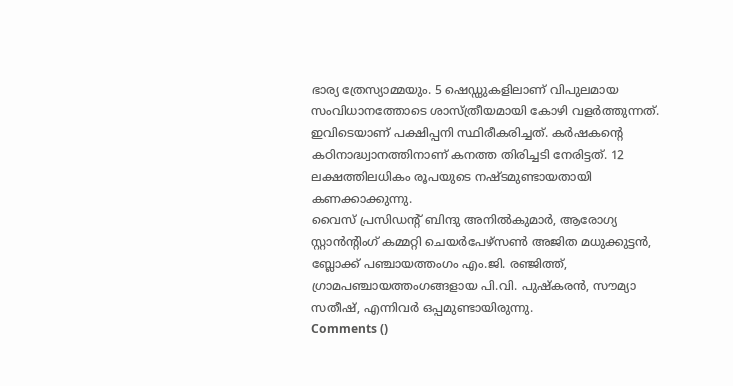ഭാര്യ ത്രേസ്യാമ്മയും. 5 ഷെഡ്ഡുകളിലാണ് വിപുലമായ സംവിധാനത്തോടെ ശാസ്ത്രീയമായി കോഴി വളർത്തുന്നത്. ഇവിടെയാണ് പക്ഷിപ്പനി സ്ഥിരീകരിച്ചത്. കർഷകൻ്റെ കഠിനാദ്ധ്വാനത്തിനാണ് കനത്ത തിരിച്ചടി നേരിട്ടത്. 12 ലക്ഷത്തിലധികം രൂപയുടെ നഷ്ടമുണ്ടായതായി കണക്കാക്കുന്നു.
വൈസ് പ്രസിഡൻ്റ് ബിന്ദു അനിൽകുമാർ, ആരോഗ്യ സ്റ്റാൻൻ്റിംഗ് കമ്മറ്റി ചെയർപേഴ്സൺ അജിത മധുക്കുട്ടൻ, ബ്ലോക്ക് പഞ്ചായത്തംഗം എം.ജി. രഞ്ജിത്ത്, ഗ്രാമപഞ്ചായത്തംഗങ്ങളായ പി.വി. പുഷ്കരൻ, സൗമ്യാ സതീഷ്, എന്നിവർ ഒപ്പമുണ്ടായിരുന്നു.
Comments ()